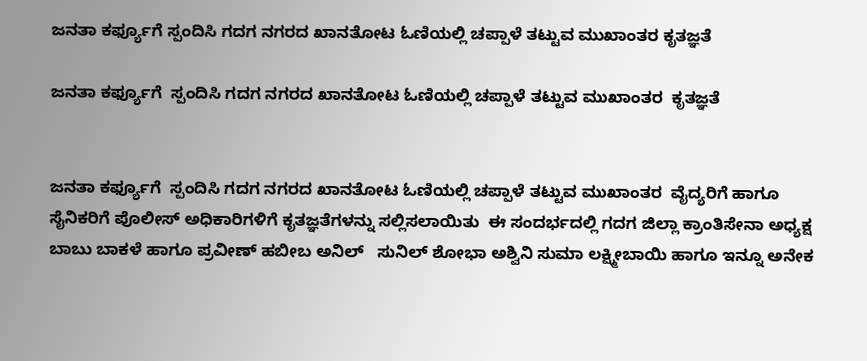ಜನತಾ ಕರ್ಫ್ಯೂಗೆ ಸ್ಪಂದಿಸಿ ಗದಗ ನಗರದ ಖಾನತೋಟ ಓಣಿಯಲ್ಲಿ ಚಪ್ಪಾಳೆ ತಟ್ಟುವ ಮುಖಾಂತರ ಕೃತಜ್ಞತೆ

ಜನತಾ ಕರ್ಫ್ಯೂಗೆ  ಸ್ಪಂದಿಸಿ ಗದಗ ನಗರದ ಖಾನತೋಟ ಓಣಿಯಲ್ಲಿ ಚಪ್ಪಾಳೆ ತಟ್ಟುವ ಮುಖಾಂತರ  ಕೃತಜ್ಞತೆ


ಜನತಾ ಕರ್ಫ್ಯೂಗೆ  ಸ್ಪಂದಿಸಿ ಗದಗ ನಗರದ ಖಾನತೋಟ ಓಣಿಯಲ್ಲಿ ಚಪ್ಪಾಳೆ ತಟ್ಟುವ ಮುಖಾಂತರ  ವೈದ್ಯರಿಗೆ ಹಾಗೂ ಸೈನಿಕರಿಗೆ ಪೊಲೀಸ್ ಅಧಿಕಾರಿಗಳಿಗೆ ಕೃತಜ್ಞತೆಗಳನ್ನು ಸಲ್ಲಿಸಲಾಯಿತು  ಈ ಸಂದರ್ಭದಲ್ಲಿ ಗದಗ ಜಿಲ್ಲಾ ಕ್ರಾಂತಿಸೇನಾ ಅಧ್ಯಕ್ಷ ಬಾಬು ಬಾಕಳೆ ಹಾಗೂ ಪ್ರವೀಣ್ ಹಬೀಬ ಅನಿಲ್   ಸುನಿಲ್ ಶೋಭಾ ಅಶ್ವಿನಿ ಸುಮಾ ಲಕ್ಷ್ಮೀಬಾಯಿ ಹಾಗೂ ಇನ್ನೂ ಅನೇಕ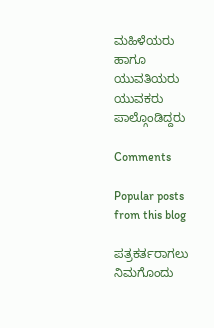ಮಹಿಳೆಯರು ಹಾಗೂ ಯುವತಿಯರು ಯುವಕರು ಪಾಲ್ಗೊಂಡಿದ್ದರು

Comments

Popular posts from this blog

ಪತ್ರಕರ್ತರಾಗಲು ನಿಮಗೊಂದು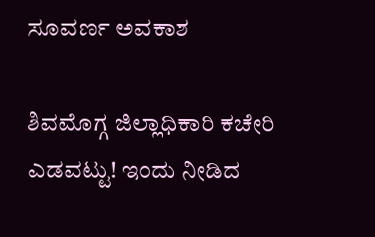ಸೂವರ್ಣ ಅವಕಾಶ

ಶಿವಮೊಗ್ಗ ಜಿಲ್ಲಾಧಿಕಾರಿ ಕಚೇರಿ ಎಡವಟ್ಟು! ಇಂದು ನೀಡಿದ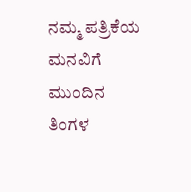ನಮ್ಮ ಪತ್ರಿಕೆಯ ಮನವಿಗೆ ಮುಂದಿನ ತಿಂಗಳ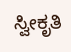ಸ್ವೀಕೃತಿ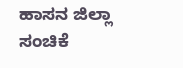ಹಾಸನ ಜಿಲ್ಲಾ ಸಂಚಿಕೆ